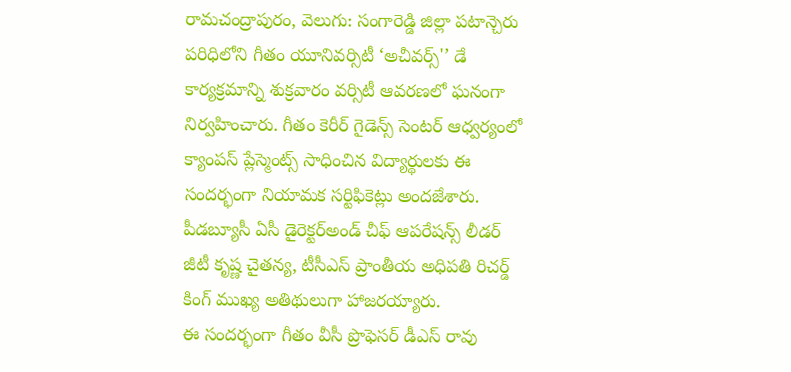రామచంద్రాపురం, వెలుగు: సంగారెడ్డి జిల్లా పటాన్చెరు పరిధిలోని గీతం యూనివర్సిటీ ‘అచీవర్స్'’ డే కార్యక్రమాన్ని శుక్రవారం వర్సిటీ ఆవరణలో ఘనంగా నిర్వహించారు. గీతం కెరీర్ గైడెన్స్ సెంటర్ ఆధ్వర్యంలో క్యాంపస్ ప్లేస్మెంట్స్ సాధించిన విద్యార్థులకు ఈ సందర్భంగా నియామక సర్టిఫికెట్లు అందజేశారు. పీడబ్యూసీ ఏసీ డైరెక్టర్అండ్ చీఫ్ ఆపరేషన్స్ లీడర్ జీటీ కృష్ణ చైతన్య, టీసీఎస్ ప్రాంతీయ అధిపతి రిచర్డ్ కింగ్ ముఖ్య అతిథులుగా హాజరయ్యారు.
ఈ సందర్భంగా గీతం వీసీ ప్రొఫెసర్ డీఎస్ రావు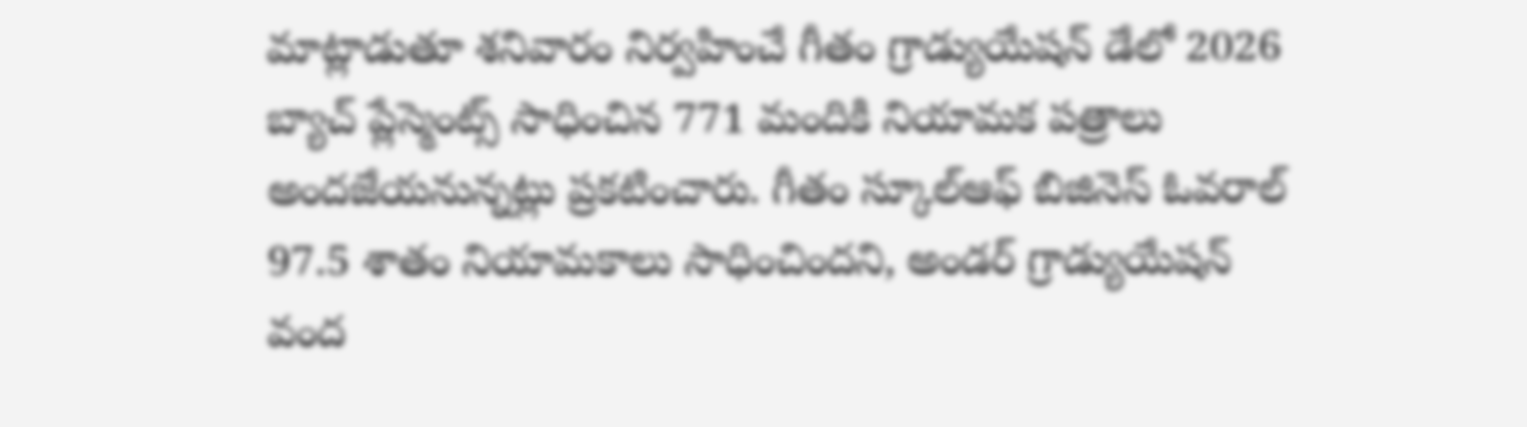మాట్లాడుతూ శనివారం నిర్వహించే గీతం గ్రాడ్యుయేషన్ డేలో 2026 బ్యాచ్ ప్లేస్మెంట్స్ సాధించిన 771 మందికి నియామక పత్రాలు అందజేయనున్నట్లు ప్రకటించారు. గీతం స్కూల్ఆఫ్ బిజినెస్ ఓవరాల్ 97.5 శాతం నియామకాలు సాధించిందని, అండర్ గ్రాడ్యుయేషన్ వంద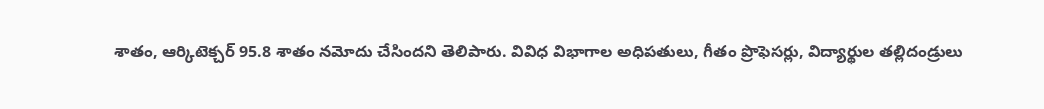శాతం, ఆర్కిటెక్చర్ 95.8 శాతం నమోదు చేసిందని తెలిపారు. వివిధ విభాగాల అధిపతులు, గీతం ప్రొఫెసర్లు, విద్యార్థుల తల్లిదండ్రులు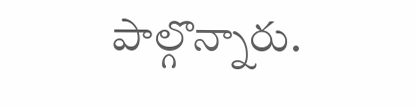పాల్గొన్నారు.